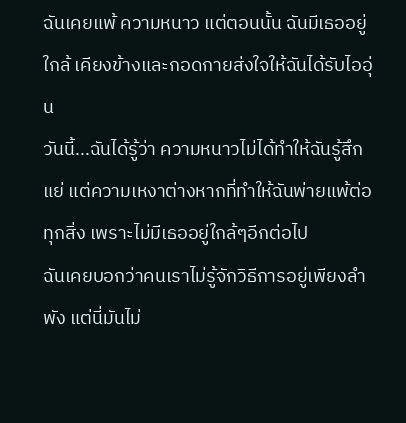ฉันเคยแพ้ ความหนาว แต่ตอนนั้น ฉันมีเธออยู่ใกล้ เคียงข้างและกอดกายส่งใจให้ฉันได้รับไออุ่น
วันนี้...ฉันได้รู้ว่า ความหนาวไม่ได้ทำให้ฉันรู้สึกแย่ แต่ความเหงาต่างหากที่ทำให้ฉันพ่ายแพ้ต่อทุกสิ่ง เพราะไม่มีเธออยู่ใกล้ๆอีกต่อไป
ฉันเคยบอกว่าคนเราไม่รู้จักวิธีการอยู่เพียงลำพัง แต่นี่มันไม่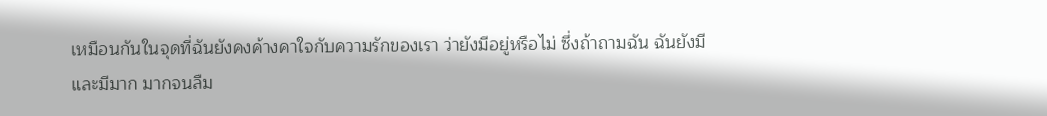เหมือนกันในจุดที่ฉันยังคงค้างคาใจกับความรักของเรา ว่ายังมีอยู่หรือไม่ ซึ่งถ้าถามฉัน ฉันยังมี และมีมาก มากจนลืม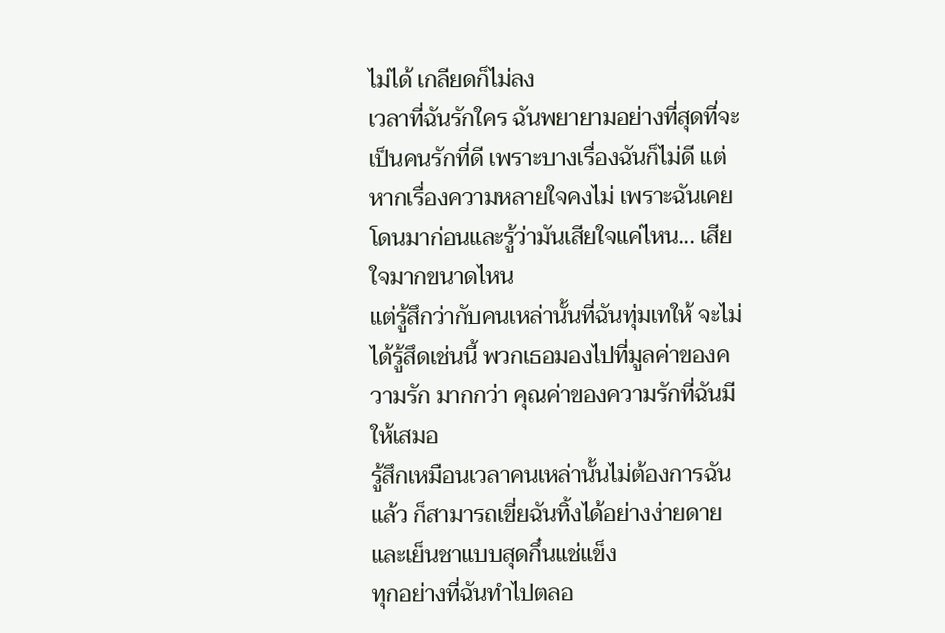ไม่ได้ เกลียดก็ไม่ลง
เวลาที่ฉันรักใคร ฉันพยายามอย่างที่สุดที่จะเป็นคนรักที่ดี เพราะบางเรื่องฉันก็ไม่ดี แต่หากเรื่องความหลายใจคงไม่ เพราะฉันเคยโดนมาก่อนและรู้ว่ามันเสียใจแค่ไหน... เสียใจมากขนาดไหน
แต่รู้สึกว่ากับคนเหล่านั้นที่ฉันทุ่มเทให้ จะไม่ได้รู้สึดเช่นนี้ พวกเธอมองไปที่มูลค่าของความรัก มากกว่า คุณค่าของความรักที่ฉันมีให้เสมอ
รู้สึกเหมือนเวลาคนเหล่านั้นไม่ต้องการฉันแล้ว ก็สามารถเขี่ยฉันทิ้งได้อย่างง่ายดาย และเย็นชาแบบสุดกึ๋นแช่แข็ง
ทุกอย่างที่ฉันทำไปตลอ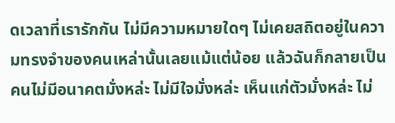ดเวลาที่เรารักกัน ไม่มีความหมายใดๆ ไม่เคยสถิตอยู่ในความทรงจำของคนเหล่านั้นเลยแม้แต่น้อย แล้วฉันก็กลายเป็นคนไม่มีอนาคตมั่งหล่ะ ไม่มีใจมั่งหล่ะ เห็นแก่ตัวมั่งหล่ะ ไม่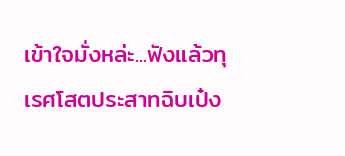เข้าใจมั่งหล่ะ...ฟังแล้วทุเรศโสตประสาทฉิบเป๋ง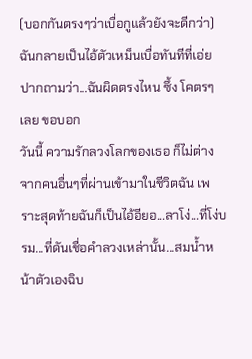(บอกกันตรงๆว่าเบื่อกูแล้วยังจะดีกว่า)
ฉันกลายเป็นไอ้ตัวเหม็นเบื่อทันทีที่เอ่ยปากถามว่า...ฉันผิดตรงไหน ซึ้ง โคตรๆ เลย ขอบอก
วันนี้ ความรักลวงโลกของเธอ ก็ไม่ต่างจากคนอื่นๆที่ผ่านเข้ามาในชีวิตฉัน เพราะสุดท้ายฉันก็เป็นไอ้อียอ...ลาโง่...ที่โง่บรม...ที่ดันเชื่อคำลวงเหล่านั้น...สมน้ำหน้าตัวเองฉิบ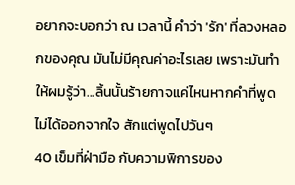อยากจะบอกว่า ณ เวลานี้ คำว่า 'รัก' ที่ลวงหลอกของคุณ มันไม่มีคุณค่าอะไรเลย เพราะมันทำให้ผมรู้ว่า...ลิ้นนั้นร้ายกาจแค่ไหนหากคำที่พูดไม่ได้ออกจากใจ สักแต่พูดไปวันๆ
40 เข็มที่ฝ่ามือ กับความพิการของ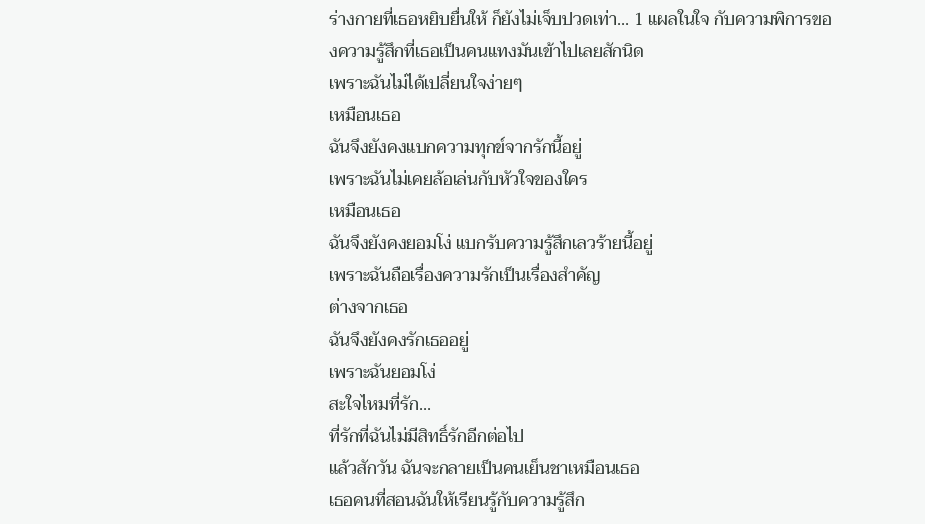ร่างกายที่เธอหยิบยื่นให้ ก็ยังไม่เจ็บปวดเท่า... 1 แผลในใจ กับความพิการของความรู้สึกที่เธอเป็นคนแทงมันเข้าไปเลยสักนิด
เพราะฉันไม่ได้เปลี่ยนใจง่ายๆ
เหมือนเธอ
ฉันจึงยังคงแบกความทุกข์จากรักนี้อยู่
เพราะฉันไม่เคยล้อเล่นกับหัวใจของใคร
เหมือนเธอ
ฉันจึงยังคงยอมโง่ แบกรับความรู้สึกเลวร้ายนี้อยู่
เพราะฉันถือเรื่องความรักเป็นเรื่องสำคัญ
ต่างจากเธอ
ฉันจึงยังคงรักเธออยู่
เพราะฉันยอมโง่
สะใจไหมที่รัก...
ที่รักที่ฉันไม่มีสิทธิ์รักอีกต่อไป
แล้วสักวัน ฉันจะกลายเป็นคนเย็นชาเหมือนเธอ
เธอคนที่สอนฉันให้เรียนรู้กับความรู้สึก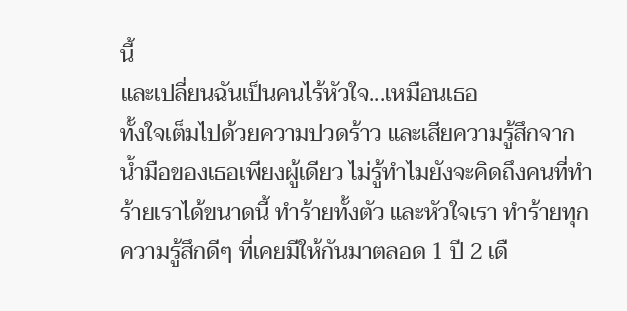นี้
และเปลี่ยนฉันเป็นคนไร้หัวใจ...เหมือนเธอ
ทั้งใจเต็มไปด้วยความปวดร้าว และเสียความรู้สึกจากน้ำมือของเธอเพียงผู้เดียว ไม่รู้ทำไมยังจะคิดถึงคนที่ทำร้ายเราได้ขนาดนี้ ทำร้ายทั้งตัว และหัวใจเรา ทำร้ายทุกความรู้สึกดีๆ ที่เคยมีให้กันมาตลอด 1 ปี 2 เดื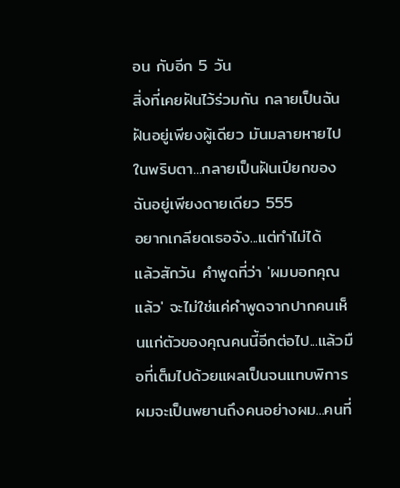อน กับอีก 5 วัน
สิ่งที่เคยฝันไว้ร่วมกัน กลายเป็นฉันฝันอยู่เพียงผู้เดียว มันมลายหายไปในพริบตา...กลายเป็นฝันเปียกของฉันอยู่เพียงดายเดียว 555
อยากเกลียดเธอจัง...แต่ทำไม่ได้
แล้วสักวัน คำพูดที่ว่า 'ผมบอกคุณแล้ว' จะไม่ใช่แค่คำพูดจากปากคนเห็นแก่ตัวของคุณคนนี้อีกต่อไป...แล้วมือที่เต็มไปด้วยแผลเป็นจนแทบพิการผมจะเป็นพยานถึงคนอย่างผม...คนที่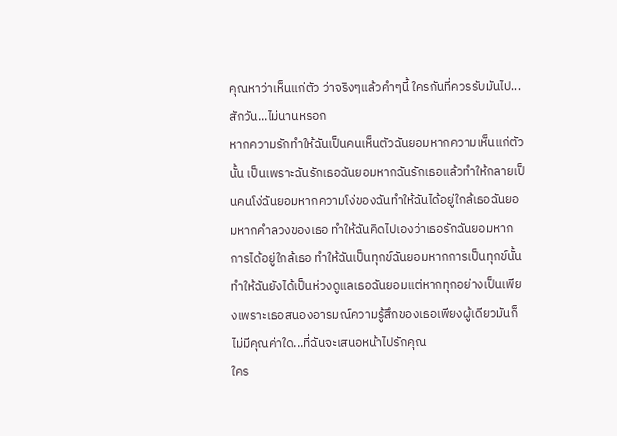คุณหาว่าเห็นแก่ตัว ว่าจริงๆแล้วคำๆนี้ ใครกันที่ควรรับมันไป...สักวัน...ไม่นานหรอก
หากความรักทำให้ฉันเป็นคนเห็นตัวฉันยอมหากความเห็นแก่ตัวนั้น เป็นเพราะฉันรักเธอฉันยอมหากฉันรักเธอแล้วทำให้กลายเป็นคนโง่ฉันยอมหากความโง่ของฉันทำให้ฉันได้อยู่ใกล้เธอฉันยอมหากคำลวงของเธอ ทำให้ฉันคิดไปเองว่าเธอรักฉันยอมหากการได้อยู่ใกล้เธอ ทำให้ฉันเป็นทุกข์ฉันยอมหากการเป็นทุกข์นั้น ทำให้ฉันยังได้เป็นห่วงดูแลเธอฉันยอมแต่หากทุกอย่างเป็นเพียงเพราะเธอสนองอารมณ์ความรู้สึกของเธอเพียงผู้เดียวมันก็ไม่มีคุณค่าใด...ที่ฉันจะเสนอหน้าไปรักคุณ
ใคร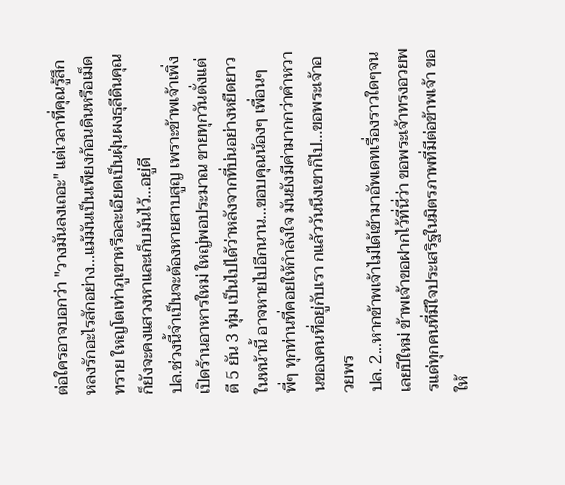ต่อใครอาจบอกว่า "วางมันลงเถอะ" แต่เวลาที่คุณรู้สึกหลงรักอะไรสักอย่าง...แม้มันเป็นเพียงก้อนดินหรือเม็ดทราย ใหญโตเท่าภูเขาหรือละเอียดเป็นฝุ่นผงธุลีดินคุณก็ยังจะคงแสวงหาและเก็บมันไว้...อยู่ดี
ปล.ช่วงนี้จำเป็นจะต้องหายสาบสูญ เพราะข้าพเจ้าเพิ่งเปิดร้านอาหารใหม่ ใหญ่พอประมาณ ขายทุกวันตั่งแต่ตี 5 ยัน 3 ทุ่ม เป็นไปได้ว่าหลังจากที่บ่นอย่างหยืดยาวในหน้านี้ อาจหายไปอีกนาน...ขอบคุณน้องๆ เพื่อนๆ พี่ๆ ทุกท่านที่คอยให้กำลังใจ มันยังมีค่ามากกว่าคำหวานของคนที่อยู่กับเรา กแล้ววันนึงเขาก็ไป...ขอพระเจ้าอวยพร
ปล. 2...หากข้าพเจ้าไม่ได้เข้ามาอัพเดทเรื่องราวใดๆจนเลยปีใหม่ ข้าพเจ้าขอฝากไว้ที่นี่ว่า ขอพระเจ้าทรงอวยพรแด่ทุกคนที่มีใจประเสริฐในมิตรภาพที่มีต่อข้าพเจ้า ขอให้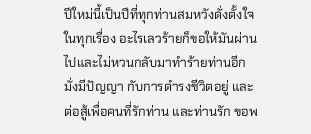ปีใหม่นี้เป็นปีที่ทุกท่านสมหวังดั่งตั้งใจในทุกเรื่อง อะไรเลวร้ายก็ขอให้มันผ่านไปและไม่หวนกลับมาทำร้ายท่านอีก มั่งมีปัญญา กับการดำรงชีวิตอยู่ และต่อสู้เพื่อคนที่รักท่าน และท่านรัก ขอพ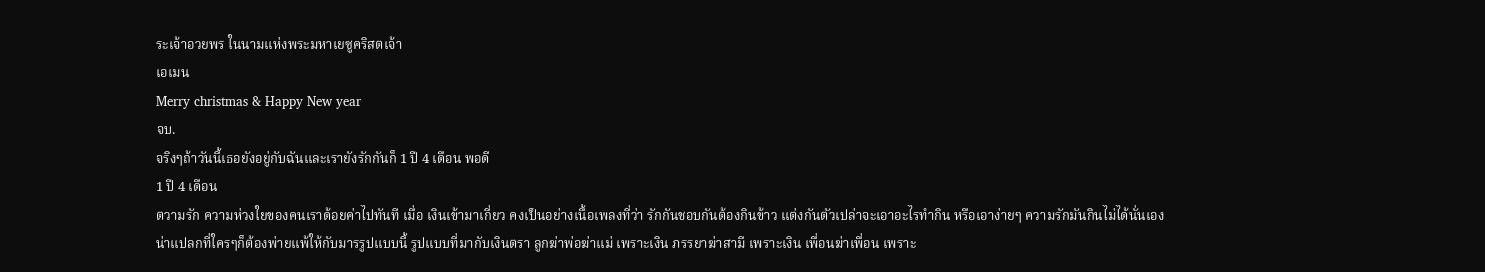ระเจ้าอวยพร ในนามแห่งพระมหาเยซูคริสตเจ้า
เอเมน
Merry christmas & Happy New year
จบ.
จริงๆถ้าวันนี้เธอยังอยู่กับฉันและเรายังรักกันก็ 1 ปี 4 เดือน พอดี
1 ปี 4 เดือน
ตวามรัก ความห่วงใยของคนเราด้อยค่าไปทันที เมื่อ เงินเข้ามาเกี่ยว คงเป็นอย่างเนื้อเพลงที่ว่า รักกันชอบกันต้องกินข้าว แต่งกันตัวเปล่าจะเอาอะไรทำกิน หรือเอาง่ายๆ ความรักมันกินไม่ได้นั่นเอง
น่าแปลกที่ใครๆก็ต้องพ่ายแพ้ให้กับมารรูปแบบนี้ รูปแบบที่มากับเงินตรา ลูกฆ่าพ่อฆ่าแม่ เพราะเงิน ภรรยาฆ่าสามี เพราะเงิน เพื่อนฆ่าเพื่อน เพราะ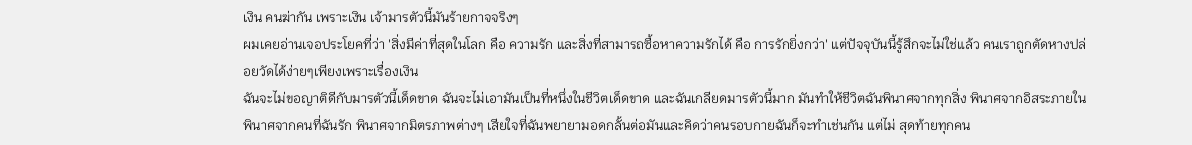เงิน คนฆ่ากัน เพราะเงิน เจ้ามารตัวนี้มันร้ายกาจจริงๆ
ผมเคยอ่านเจอประโยคที่ว่า 'สิ่งมีค่าที่สุดในโลก คือ ความรัก และสิ่งที่สามารถซื้อหาความรักได้ คือ การรักยิ่งกว่า' แต่ปัจจุบันนี้รู้สึกจะไม่ใช่แล้ว คนเราถูกตัดหางปล่อยวัดได้ง่ายๆเพียงเพราะเรื่องเงิน
ฉันจะไม่ขอญาติดีกับมารตัวนี้เด็ดขาด ฉันจะไม่เอามันเป็นที่หนึ่งในชีวิตเด็ดขาด และฉันเกลียดมารตัวนี้มาก มันทำให้ชีวิตฉันพินาศจากทุกสิ่ง พินาศจากอิสระภายใน พินาศจากคนที่ฉันรัก พินาศจากมิตรภาพต่างๆ เสียใจที่ฉันพยายามอดกลั้นต่อมันและคิดว่าคนรอบกายฉันก็จะทำเช่นกัน แต่ไม่ สุดท้ายทุกคน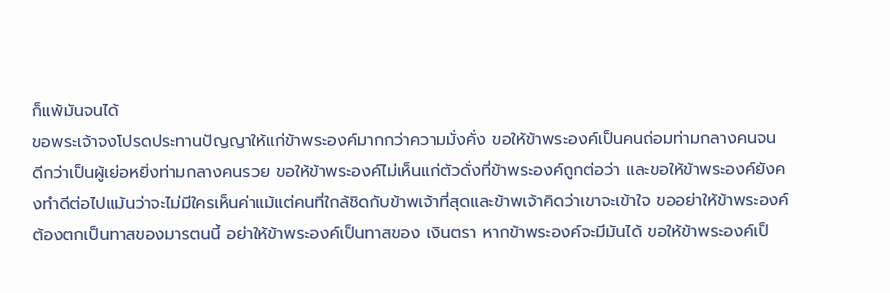ก็แพ้มันจนได้
ขอพระเจ้าจงโปรดประทานปัญญาให้แก่ข้าพระองค์มากกว่าความมั่งคั่ง ขอให้ข้าพระองค์เป็นคนถ่อมท่ามกลางคนจน ดีกว่าเป็นผู้เย่อหยิ่งท่ามกลางคนรวย ขอให้ข้าพระองค์ไม่เห็นแก่ตัวดั่งที่ข้าพระองค์ถูกต่อว่า และขอให้ข้าพระองค์ยังคงทำดีต่อไปแม้นว่าจะไม่มีใครเห็นค่าแม้แต่คนที่ใกล้ชิดกับข้าพเจ้าที่สุดและข้าพเจ้าคิดว่าเขาจะเข้าใจ ขออย่าให้ข้าพระองค์ต้องตกเป็นทาสของมารตนนี้ อย่าให้ข้าพระองค์เป็นทาสของ เงินตรา หากข้าพระองค์จะมีมันได้ ขอให้ข้าพระองค์เป็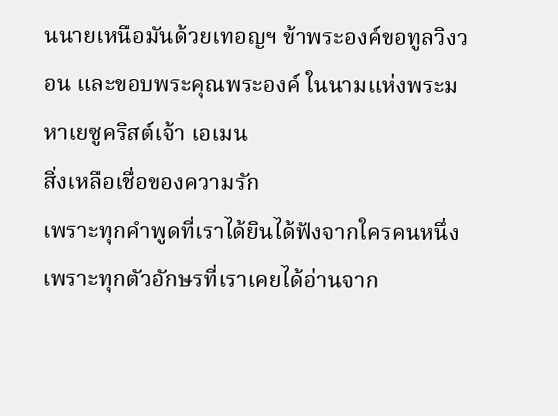นนายเหนือมันด้วยเทอญฯ ข้าพระองค์ขอทูลวิงวอน และขอบพระคุณพระองค์ ในนามแห่งพระมหาเยซูคริสต์เจ้า เอเมน
สิ่งเหลือเชื่อของความรัก
เพราะทุกคำพูดที่เราได้ยินได้ฟังจากใครคนหนึ่งเพราะทุกตัวอักษรที่เราเคยได้อ่านจาก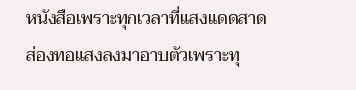หนังสือเพราะทุกเวลาที่แสงแดดสาดส่องทอแสงลงมาอาบตัวเพราะทุ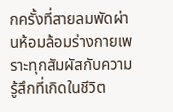กครั้งที่สายลมพัดผ่านห้อมล้อมร่างกายเพราะทุกสัมผัสกับความรู้สึกที่เกิดในชีวิต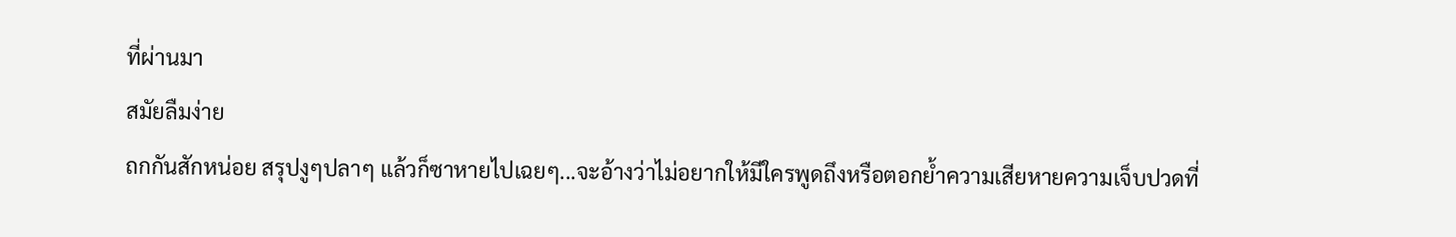ที่ผ่านมา
สมัยลืมง่าย
ถกกันสักหน่อย สรุปงูๆปลาๆ แล้วก็ซาหายไปเฉยๆ...จะอ้างว่าไม่อยากให้มีใครพูดถึงหรือตอกย้ำความเสียหายความเจ็บปวดที่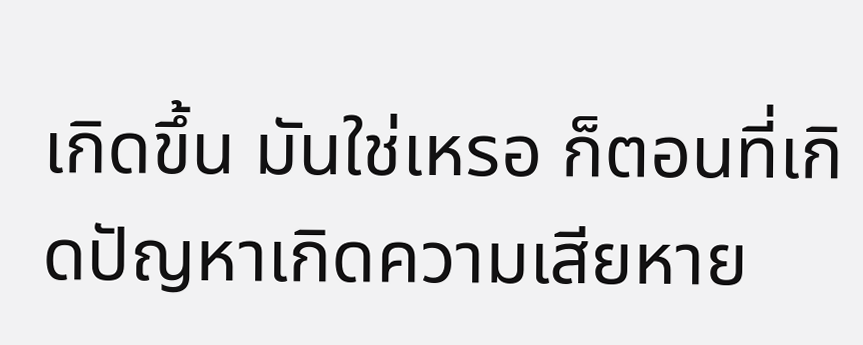เกิดขึ้น มันใช่เหรอ ก็ตอนที่เกิดปัญหาเกิดความเสียหาย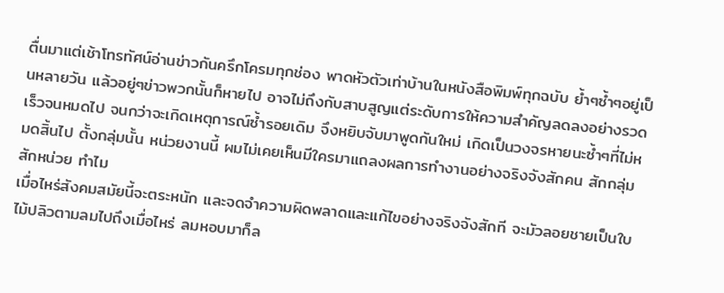ตื่นมาแต่เช้าโทรทัศน์อ่านข่าวกันครึกโครมทุกช่อง พาดหัวตัวเท่าบ้านในหนังสือพิมพ์ทุกฉบับ ย้ำๆซ้ำๆอยู่เป็นหลายวัน แล้วอยู่ๆข่าวพวกนั้นก็หายไป อาจไม่ถึงกับสาบสูญแต่ระดับการให้ความสำคัญลดลงอย่างรวดเร็วจนหมดไป จนกว่าจะเกิดเหตุการณ์ซ้ำรอยเดิม จึงหยิบจับมาพูดกันใหม่ เกิดเป็นวงจรหายนะซ้ำๆที่ไม่หมดสิ้นไป ตั้งกลุ่มนั้น หน่วยงานนี้ ผมไม่เคยเห็นมีใครมาแถลงผลการทำงานอย่างจริงจังสักคน สักกลุ่ม สักหน่วย ทำไม
เมื่อไหร่สังคมสมัยนี้จะตระหนัก และจดจำความผิดพลาดและแก้ไขอย่างจริงจังสักที จะมัวลอยชายเป็นใบไม้ปลิวตามลมไปถึงเมื่อไหร่ ลมหอบมาก็ล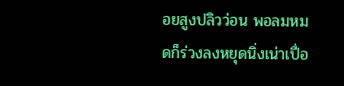อยสูงปลิวว่อน พอลมหมดก็ร่วงลงหยุดนิ่งเน่าเปื่อ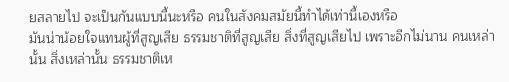ยสลายไป จะเป็นกันแบบนี้นะหรือ คนในสังคมสมัยนี้ทำได้เท่านี้เองหรือ
มันน่าน้อยใจแทนผู้ที่สูญเสีย ธรรมชาติที่สูญเสีย สิ่งที่สูญเสียไป เพราะอีกไม่นาน คนเหล่านั้น สิ่งเหล่านั้น ธรรมชาติเห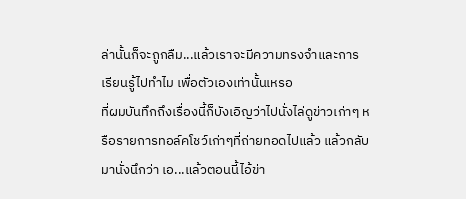ล่านั้นก็จะถูกลืม...แล้วเราจะมีความทรงจำและการเรียนรู้ไปทำไม เพื่อตัวเองเท่านั้นเหรอ
ที่ผมบันทึกถึงเรื่องนี้ก็บังเอิญว่าไปนั่งไล่ดูข่าวเก่าๆ หรือรายการทอล์คโชว์เก่าๆที่ถ่ายทอดไปแล้ว แล้วกลับมานั่งนึกว่า เอ...แล้วตอนนี้ไอ้ข่า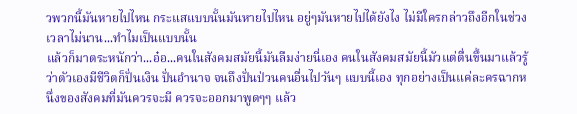วพวกนี้มันหายไปไหน กระแสแบบนั้นมันหายไปไหน อยู่ๆมันหายไปได้ยังไง ไม่มีใครกล่าวถึงอีกในช่วงเวลาไม่นาน...ทำไมเป็นแบบนั้น
แล้วก็มาตระหนักว่า...อ๋อ...คนในสังคมสมัยนี้มันลืมง่ายนี่เอง คนในสังคมสมัยนี้มัวแต่ตื่นขึ้นมาแล้วรู้ว่าตัวเองมีชีวิตก็ปั่นเงิน ปั่นอำนาจ จนถึงปั่นป่วนคนอื่นไปวันๆ แบบนี้เอง ทุกอย่างเป็นแค่ละครฉากหนึ่งของสังคมที่มันควรจะมี ควรจะออกมาพูดๆๆ แล้ว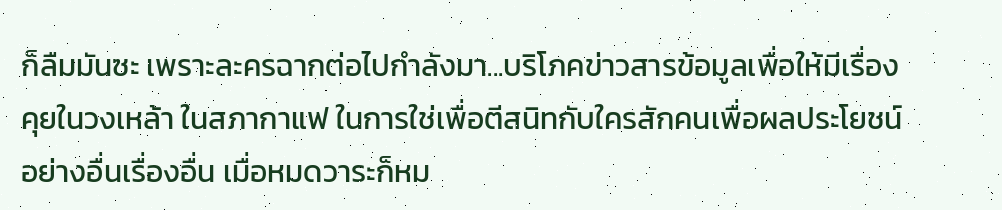ก็ลืมมันซะ เพราะละครฉากต่อไปกำลังมา...บริโภคข่าวสารข้อมูลเพื่อให้มีเรื่องคุยในวงเหล้า ในสภากาแฟ ในการใช่เพื่อตีสนิทกับใครสักคนเพื่อผลประโยชน์อย่างอื่นเรื่องอื่น เมื่อหมดวาระก็หม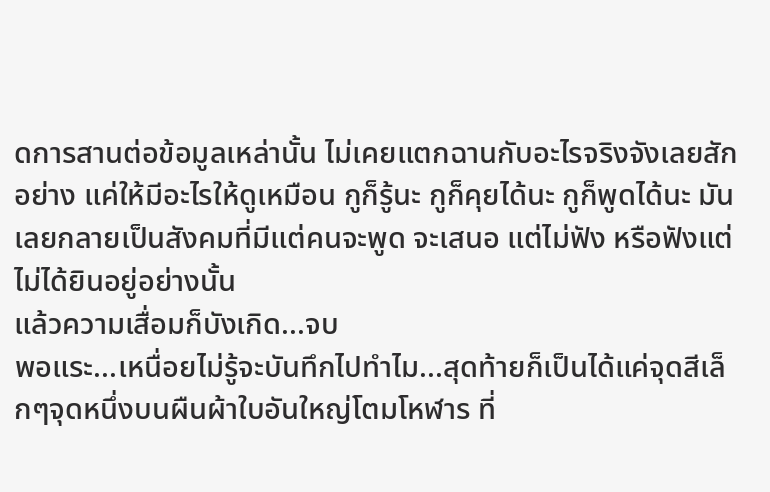ดการสานต่อข้อมูลเหล่านั้น ไม่เคยแตกฉานกับอะไรจริงจังเลยสักอย่าง แค่ให้มีอะไรให้ดูเหมือน กูก็รู้นะ กูก็คุยได้นะ กูก็พูดได้นะ มันเลยกลายเป็นสังคมที่มีแต่คนจะพูด จะเสนอ แต่ไม่ฟัง หรือฟังแต่ไม่ได้ยินอยู่อย่างนั้น
แล้วความเสื่อมก็บังเกิด...จบ
พอแระ...เหนื่อยไม่รู้จะบันทึกไปทำไม...สุดท้ายก็เป็นได้แค่จุดสีเล็กๆจุดหนึ่งบนผืนผ้าใบอันใหญ่โตมโหฬาร ที่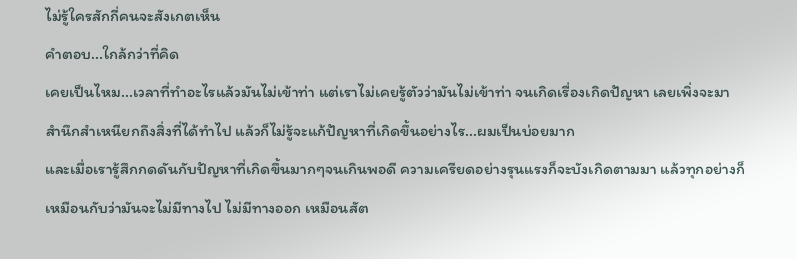ไม่รู้ใครสักกี่คนจะสังเกตเห็น
คำตอบ...ใกล้กว่าที่คิด
เคยเป็นไหม...เวลาที่ทำอะไรแล้วมันไม่เข้าท่า แต่เราไม่เคยรู้ตัวว่ามันไม่เข้าท่า จนเกิดเรื่องเกิดปัญหา เลยเพิ่งจะมาสำนึกสำเหนียกถึงสิ่งที่ได้ทำไป แล้วก็ไม่รู้จะแก้ปัญหาที่เกิดขึ้นอย่างไร...ผมเป็นบ่อยมาก
และเมื่อเรารู้สึกกดดันกับปัญหาที่เกิดขึ้นมากๆจนเกินพอดี ความเครียดอย่างรุนแรงก็จะบังเกิดตามมา แล้วทุกอย่างก็เหมือนกับว่ามันจะไม่มีทางไป ไม่มีทางออก เหมือนสัต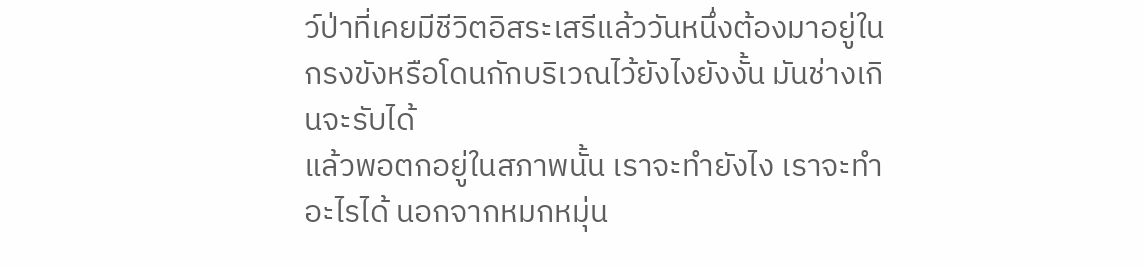ว์ป่าที่เคยมีชีวิตอิสระเสรีแล้ววันหนึ่งต้องมาอยู่ในกรงขังหรือโดนกักบริเวณไว้ยังไงยังงั้น มันช่างเกินจะรับได้
แล้วพอตกอยู่ในสภาพนั้น เราจะทำยังไง เราจะทำอะไรได้ นอกจากหมกหมุ่น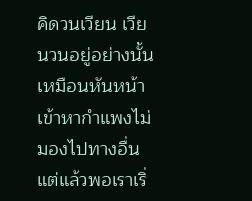คิดวนเวียน เวียนวนอยู่อย่างนั้น เหมือนหันหน้าเข้าหากำแพงไม่มองไปทางอื่น แต่แล้วพอเราเริ่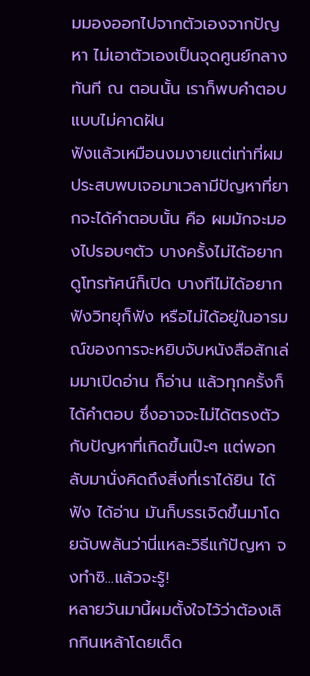มมองออกไปจากตัวเองจากปัญหา ไม่เอาตัวเองเป็นจุดศูนย์กลาง ทันที ณ ตอนนั้น เราก็พบคำตอบแบบไม่คาดฝัน
ฟังแล้วเหมือนงมงายแต่เท่าที่ผมประสบพบเจอมาเวลามีปัญหาที่ยากจะได้คำตอบนั้น คือ ผมมักจะมองไปรอบๆตัว บางครั้งไม่ได้อยากดูโทรทัศน์ก็เปิด บางทีไม่ได้อยากฟังวิทยุก็ฟัง หรือไม่ได้อยู่ในอารมณ์ของการจะหยิบจับหนังสือสักเล่มมาเปิดอ่าน ก็อ่าน แล้วทุกครั้งก็ได้คำตอบ ซึ่งอาจจะไม่ได้ตรงตัวกับปัญหาที่เกิดขึ้นเป๊ะๆ แต่พอกลับมานั่งคิดถึงสิ่งที่เราได้ยิน ได้ฟัง ได้อ่าน มันก็บรรเจิดขึ้นมาโดยฉับพลันว่านี่แหละวิธีแก้ปัญหา จงทำซิ...แล้วจะรู้!
หลายวันมานี้ผมตั้งใจไว้ว่าต้องเลิกกินเหล้าโดยเด็ด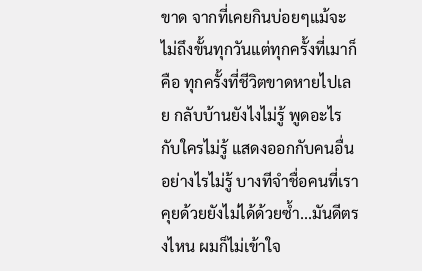ขาด จากที่เคยกินบ่อยๆแม้จะไม่ถึงขั้นทุกวันแต่ทุกครั้งที่เมาก็คือ ทุกครั้งที่ชีวิตขาดหายไปเลย กลับบ้านยังไงไม่รู้ พูดอะไรกับใครไม่รู้ แสดงออกกับคนอื่นอย่างไรไม่รู้ บางทีจำชื่อคนที่เราคุยด้วยยังไม่ได้ด้วยซ้ำ...มันดีตรงไหน ผมก็ไม่เข้าใจ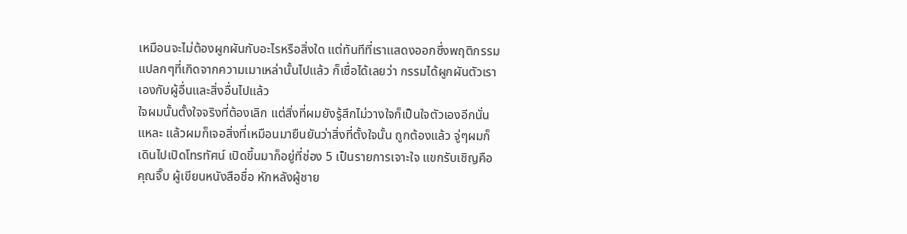เหมือนจะไม่ต้องผูกผันกับอะไรหรือสิ่งใด แต่ทันทีที่เราแสดงออกซึ่งพฤติกรรมแปลกๆที่เกิดจากความเมาเหล่านั้นไปแล้ว ก็เชื่อได้เลยว่า กรรมได้ผูกผันตัวเราเองกับผู้อื่นและสิ่งอื่นไปแล้ว
ใจผมนั้นตั้งใจจริงที่ต้องเลิก แต่สิ่งที่ผมยังรู้สึกไม่วางใจก็เป็นใจตัวเองอีกนั่นแหละ แล้วผมก็เจอสิ่งที่เหมือนมายืนยันว่าสิ่งที่ตั้งใจนั้น ถูกต้องแล้ว จู่ๆผมก็เดินไปเปิดโทรทัศน์ เปิดขึ้นมาก็อยู่ที่ช่อง 5 เป็นรายการเจาะใจ แขกรับเชิญคือ คุณจิ๊บ ผู้เขียนหนังสือชื่อ หักหลังผู้ชาย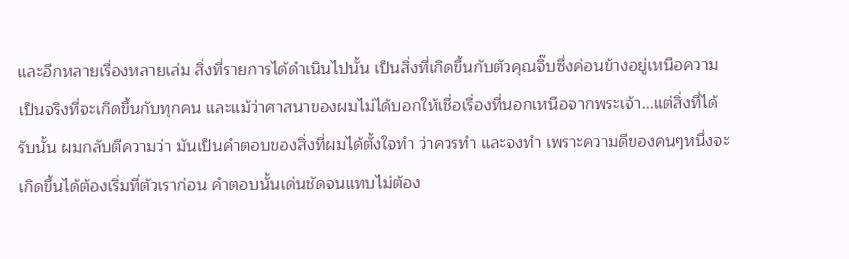และอีกหลายเรื่องหลายเล่ม สิ่งที่รายการได้ดำเนินไปนั้น เป็นสิ่งที่เกิดขึ้นกับตัวคุณจิ๊บซึ่งค่อนข้างอยู่เหนือความเป็นจริงที่จะเกิดขึ้นกับทุกคน และแม้ว่าศาสนาของผมไม่ได้บอกให้เชื่อเรื่องที่นอกเหนือจากพระเจ้า...แต่สิ่งที่ได้รับนั้น ผมกลับตีความว่า มันเป็นคำตอบของสิ่งที่ผมได้ตั้งใจทำ ว่าควรทำ และจงทำ เพราะความดีของคนๆหนึ่งจะเกิดขึ้นได้ต้องเริ่มที่ตัวเราก่อน คำตอบนั้นเด่นชัดจนแทบไม่ต้อง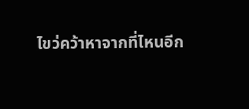ไขว่คว้าหาจากที่ไหนอีก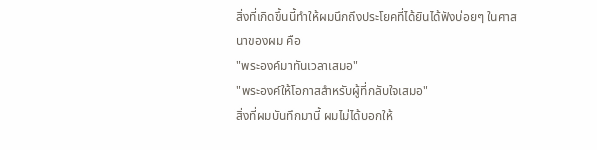สิ่งที่เกิดขึ้นนี้ทำให้ผมนึกถึงประโยคที่ได้ยินได้ฟังบ่อยๆ ในศาสนาของผม คือ
"พระองค์มาทันเวลาเสมอ"
"พระองค์ให้โอกาสสำหรับผู้ที่กลับใจเสมอ"
สิ่งที่ผมบันทึกมานี้ ผมไม่ได้บอกให้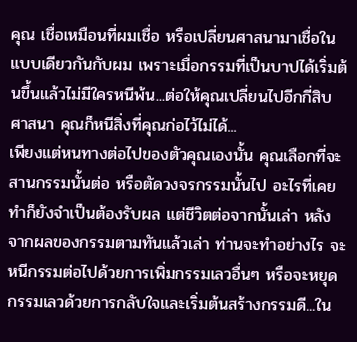คุณ เชื่อเหมือนที่ผมเชื่อ หรือเปลี่ยนศาสนามาเชื่อในแบบเดียวกันกับผม เพราะเมื่อกรรมที่เป็นบาปได้เริ่มต้นขึ้นแล้วไม่มีใครหนีพ้น...ต่อให้คุณเปลี่ยนไปอีกกี่สิบศาสนา คุณก็หนีสิ่งที่คุณก่อไว้ไม่ได้...
เพียงแต่หนทางต่อไปของตัวคุณเองนั้น คุณเลือกที่จะสานกรรมนั้นต่อ หรือตัดวงจรกรรมนั้นไป อะไรที่เคยทำก็ยังจำเป็นต้องรับผล แต่ชีวิตต่อจากนั้นเล่า หลังจากผลของกรรมตามทันแล้วเล่า ท่านจะทำอย่างไร จะหนีกรรมต่อไปด้วยการเพิ่มกรรมเลวอื่นๆ หรือจะหยุดกรรมเลวด้วยการกลับใจและเริ่มต้นสร้างกรรมดี...ใน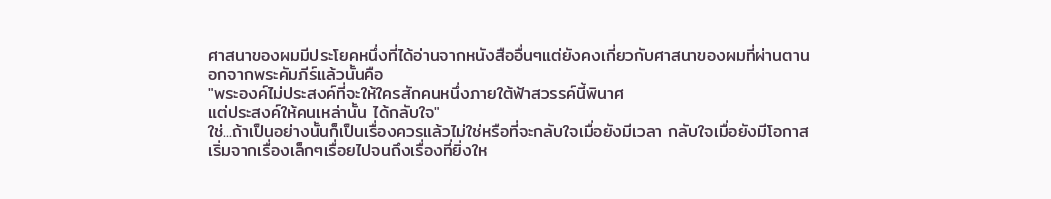ศาสนาของผมมีประโยคหนึ่งที่ได้อ่านจากหนังสืออื่นๆแต่ยังคงเกี่ยวกับศาสนาของผมที่ผ่านตานอกจากพระคัมภีร์แล้วนั้นคือ
"พระองค์ไม่ประสงค์ที่จะให้ใครสักคนหนึ่งภายใต้ฟ้าสวรรค์นี้พินาศ
แต่ประสงค์ให้คนเหล่านั้น ได้กลับใจ"
ใช่...ถ้าเป็นอย่างนั้นก็เป็นเรื่องควรแล้วไม่ใช่หรือที่จะกลับใจเมื่อยังมีเวลา กลับใจเมื่อยังมีโอกาส เริ่มจากเรื่องเล็กๆเรื่อยไปจนถึงเรื่องที่ยิ่งให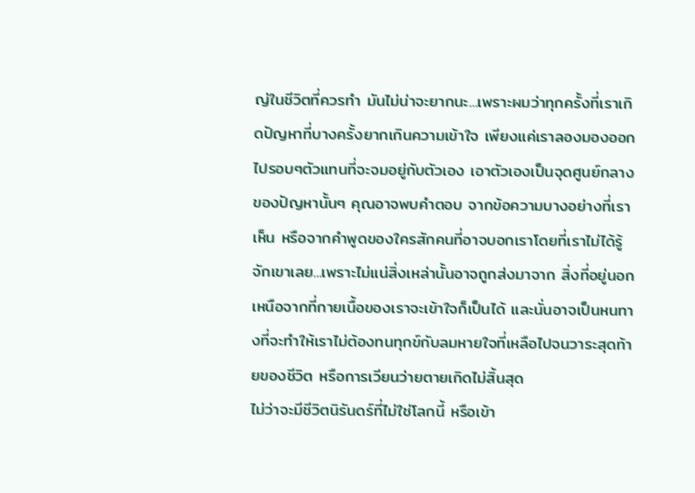ญ่ในชีวิตที่ควรทำ มันไม่น่าจะยากนะ...เพราะผมว่าทุกครั้งที่เราเกิดปัญหาที่บางครั้งยากเกินความเข้าใจ เพียงแค่เราลองมองออกไปรอบๆตัวแทนที่จะจมอยู่กับตัวเอง เอาตัวเองเป็นจุดศูนย์กลางของปัญหานั้นๆ คุณอาจพบคำตอบ จากข้อความบางอย่างที่เราเห็น หรือจากคำพูดของใครสักคนที่อาจบอกเราโดยที่เราไม่ได้รู้จักเขาเลย...เพราะไม่แน่สิ่งเหล่านั้นอาจถูกส่งมาจาก สิ่งที่อยู่นอกเหนือจากที่กายเนื้อของเราจะเข้าใจก็เป็นได้ และนั่นอาจเป็นหนทางที่จะทำให้เราไม่ต้องทนทุกข์กับลมหายใจที่เหลือไปจนวาระสุดท้ายของชีวิต หรือการเวียนว่ายตายเกิดไม่สิ้นสุด
ไม่ว่าจะมีชีวิตนิรันดร์ที่ไม่ใช่โลกนี้ หรือเข้า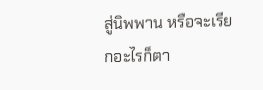สู่นิพพาน หรือจะเรียกอะไรก็ตา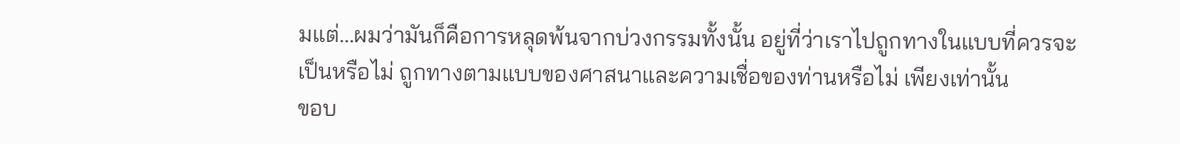มแต่...ผมว่ามันก็คือการหลุดพ้นจากบ่วงกรรมทั้งนั้น อยู่ที่ว่าเราไปถูกทางในแบบที่ควรจะเป็นหรือไม่ ถูกทางตามแบบของศาสนาและความเชื่อของท่านหรือไม่ เพียงเท่านั้น
ขอบ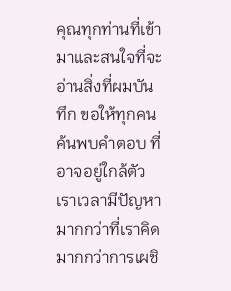คุณทุกท่านที่เข้ามาและสนใจที่จะอ่านสิ่งที่ผมบันทึก ขอให้ทุกคนค้นพบคำตอบ ที่อาจอยู่ใกล้ตัวเราเวลามีปัญหา มากกว่าที่เราคิด มากกว่าการเผชิ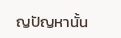ญปัญหานั้น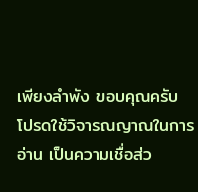เพียงลำพัง ขอบคุณครับ
โปรดใช้วิจารณญาณในการอ่าน เป็นความเชื่อส่ว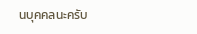นบุคคลนะครับ